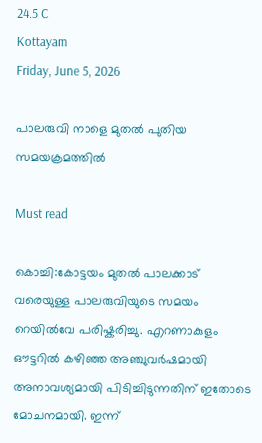24.5 C
Kottayam
Friday, June 5, 2026

പാലരുവി നാളെ മുതൽ പുതിയ സമയക്രമത്തിൽ

Must read

കൊച്ചി:കോട്ടയം മുതൽ പാലക്കാട് വരെയുള്ള പാലരുവിയുടെ സമയം റെയിൽവേ പരിഷ്കരിച്ചു. എറണാകുളം ഔട്ടറിൽ കഴിഞ്ഞ അഞ്ചുവർഷമായി അനാവശ്യമായി പിടിച്ചിടുന്നതിന് ഇതോടെ മോചനമായി. ഇന്ന്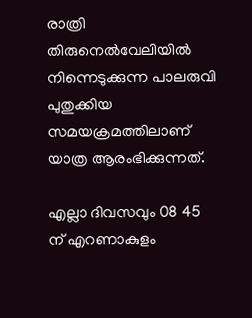രാത്രി തിരുനെൽവേലിയിൽ നിന്നെടുക്കുന്ന പാലരുവി പുതുക്കിയ സമയക്രമത്തിലാണ് യാത്ര ആരംഭിക്കുന്നത്.

എല്ലാ ദിവസവും 08 45 ന് എറണാകുളം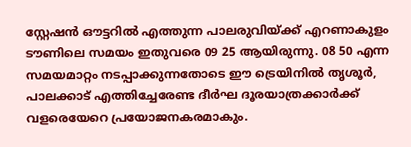സ്റ്റേഷൻ ഔട്ടറിൽ എത്തുന്ന പാലരുവിയ്ക്ക് എറണാകുളം ടൗണിലെ സമയം ഇതുവരെ 09 25 ആയിരുന്നു. 08 50 എന്ന സമയമാറ്റം നടപ്പാക്കുന്നതോടെ ഈ ട്രെയിനിൽ തൃശൂർ, പാലക്കാട് എത്തിച്ചേരേണ്ട ദീർഘ ദൂരയാത്രക്കാർക്ക് വളരെയേറെ പ്രയോജനകരമാകും.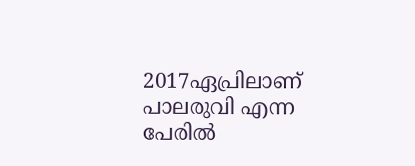2017ഏപ്രിലാണ് പാലരുവി എന്ന പേരിൽ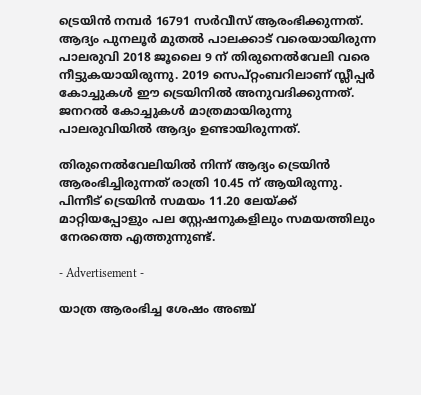ട്രെയിൻ നമ്പർ 16791 സർവീസ് ആരംഭിക്കുന്നത്. ആദ്യം പുനലൂർ മുതൽ പാലക്കാട് വരെയായിരുന്ന പാലരുവി 2018 ജൂലൈ 9 ന് തിരുനെൽവേലി വരെ നീട്ടുകയായിരുന്നു. 2019 സെപ്റ്റംബറിലാണ് സ്ലീപ്പർ കോച്ചുകൾ ഈ ട്രെയിനിൽ അനുവദിക്കുന്നത്. ജനറൽ കോച്ചുകൾ മാത്രമായിരുന്നു പാലരുവിയിൽ ആദ്യം ഉണ്ടായിരുന്നത്.

തിരുനെൽവേലിയിൽ നിന്ന് ആദ്യം ട്രെയിൻ ആരംഭിച്ചിരുന്നത് രാത്രി 10.45 ന് ആയിരുന്നു. പിന്നീട് ട്രെയിൻ സമയം 11.20 ലേയ്ക്ക് മാറ്റിയപ്പോളും പല സ്റ്റേഷനുകളിലും സമയത്തിലും നേരത്തെ എത്തുന്നുണ്ട്.

- Advertisement -

യാത്ര ആരംഭിച്ച ശേഷം അഞ്ച്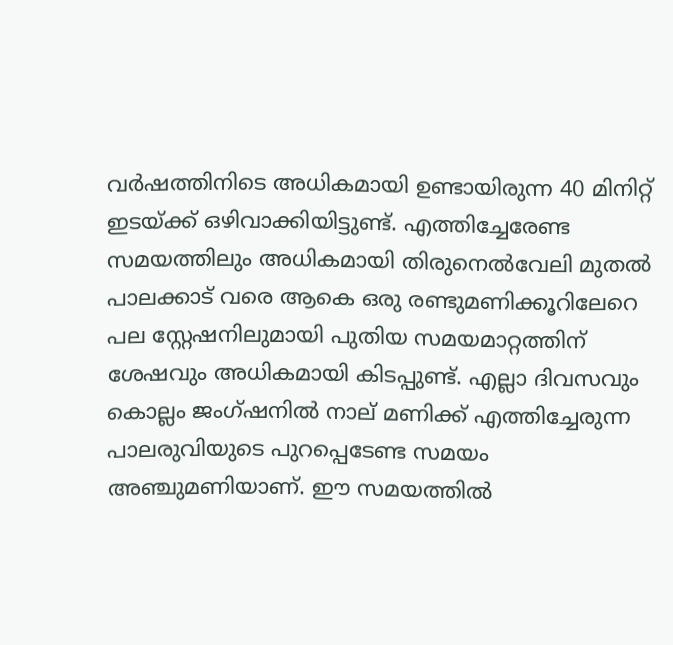വർഷത്തിനിടെ അധികമായി ഉണ്ടായിരുന്ന 40 മിനിറ്റ് ഇടയ്ക്ക് ഒഴിവാക്കിയിട്ടുണ്ട്. എത്തിച്ചേരേണ്ട സമയത്തിലും അധികമായി തിരുനെൽവേലി മുതൽ പാലക്കാട് വരെ ആകെ ഒരു രണ്ടുമണിക്കൂറിലേറെ പല സ്റ്റേഷനിലുമായി പുതിയ സമയമാറ്റത്തിന് ശേഷവും അധികമായി കിടപ്പുണ്ട്. എല്ലാ ദിവസവും കൊല്ലം ജംഗ്ഷനിൽ നാല് മണിക്ക് എത്തിച്ചേരുന്ന പാലരുവിയുടെ പുറപ്പെടേണ്ട സമയം അഞ്ചുമണിയാണ്. ഈ സമയത്തിൽ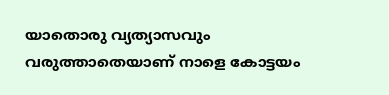യാതൊരു വ്യത്യാസവും വരുത്താതെയാണ് നാളെ കോട്ടയം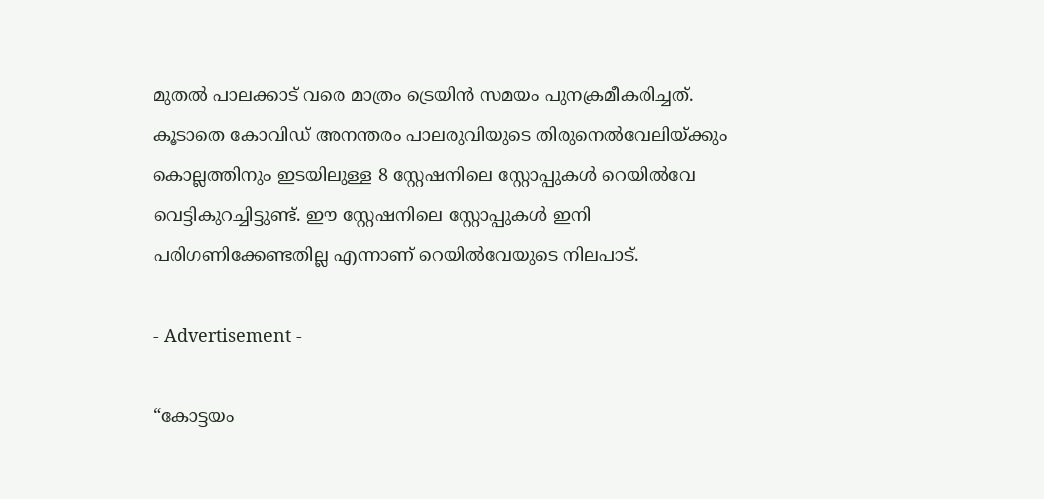മുതൽ പാലക്കാട് വരെ മാത്രം ട്രെയിൻ സമയം പുനക്രമീകരിച്ചത്. കൂടാതെ കോവിഡ് അനന്തരം പാലരുവിയുടെ തിരുനെൽവേലിയ്ക്കും കൊല്ലത്തിനും ഇടയിലുള്ള 8 സ്റ്റേഷനിലെ സ്റ്റോപ്പുകൾ റെയിൽവേ വെട്ടികുറച്ചിട്ടുണ്ട്. ഈ സ്റ്റേഷനിലെ സ്റ്റോപ്പുകൾ ഇനി പരിഗണിക്കേണ്ടതില്ല എന്നാണ് റെയിൽവേയുടെ നിലപാട്.

- Advertisement -

“കോട്ടയം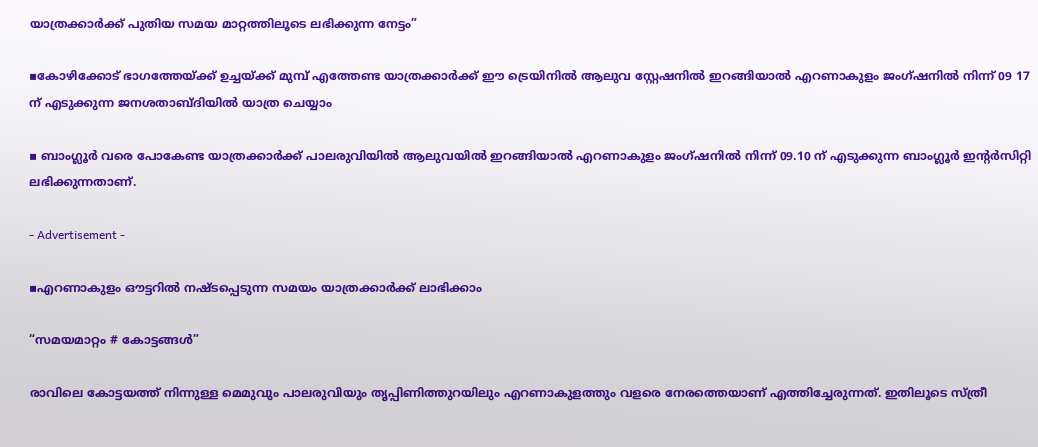യാത്രക്കാർക്ക് പുതിയ സമയ മാറ്റത്തിലൂടെ ലഭിക്കുന്ന നേട്ടം”

▪കോഴിക്കോട് ഭാഗത്തേയ്ക്ക് ഉച്ചയ്ക്ക് മുമ്പ് എത്തേണ്ട യാത്രക്കാർക്ക് ഈ ട്രെയിനിൽ ആലുവ സ്റ്റേഷനിൽ ഇറങ്ങിയാൽ എറണാകുളം ജംഗ്ഷനിൽ നിന്ന് 09 17 ന് എടുക്കുന്ന ജനശതാബ്ദിയിൽ യാത്ര ചെയ്യാം

▪ ബാംഗ്ലൂർ വരെ പോകേണ്ട യാത്രക്കാർക്ക് പാലരുവിയിൽ ആലുവയിൽ ഇറങ്ങിയാൽ എറണാകുളം ജംഗ്ഷനിൽ നിന്ന് 09.10 ന് എടുക്കുന്ന ബാംഗ്ലൂർ ഇന്റർസിറ്റി ലഭിക്കുന്നതാണ്.

- Advertisement -

▪എറണാകുളം ഔട്ടറിൽ നഷ്ടപ്പെടുന്ന സമയം യാത്രക്കാർക്ക് ലാഭിക്കാം

“സമയമാറ്റം # കോട്ടങ്ങൾ”

രാവിലെ കോട്ടയത്ത് നിന്നുള്ള മെമുവും പാലരുവിയും തൃപ്പിണിത്തുറയിലും എറണാകുളത്തും വളരെ നേരത്തെയാണ് എത്തിച്ചേരുന്നത്. ഇതിലൂടെ സ്ത്രീ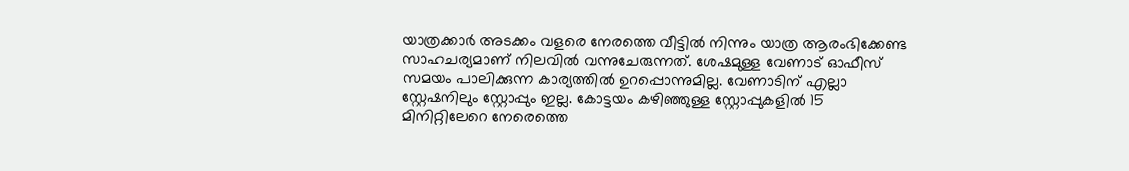യാത്രക്കാർ അടക്കം വളരെ നേരത്തെ വീട്ടിൽ നിന്നും യാത്ര ആരംഭിക്കേണ്ട സാഹചര്യമാണ് നിലവിൽ വന്നുചേരുന്നത്. ശേഷമുള്ള വേണാട് ഓഫീസ് സമയം പാലിക്കുന്ന കാര്യത്തിൽ ഉറപ്പൊന്നുമില്ല. വേണാടിന് എല്ലാ സ്റ്റേഷനിലും സ്റ്റോപ്പും ഇല്ല. കോട്ടയം കഴിഞ്ഞുള്ള സ്റ്റോപ്പുകളിൽ 15 മിനിറ്റിലേറെ നേരെത്തെ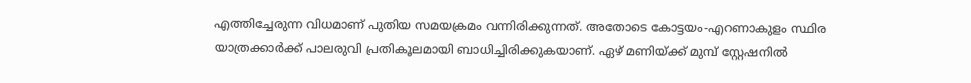എത്തിച്ചേരുന്ന വിധമാണ് പുതിയ സമയക്രമം വന്നിരിക്കുന്നത്. അതോടെ കോട്ടയം-എറണാകുളം സ്ഥിര യാത്രക്കാർക്ക് പാലരുവി പ്രതികൂലമായി ബാധിച്ചിരിക്കുകയാണ്. ഏഴ് മണിയ്ക്ക് മുമ്പ് സ്റ്റേഷനിൽ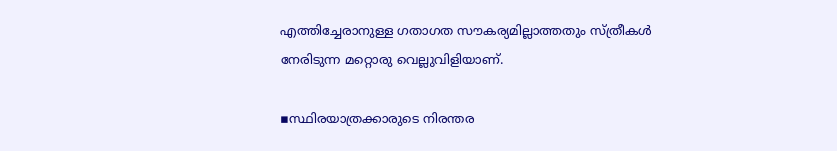എത്തിച്ചേരാനുള്ള ഗതാഗത സൗകര്യമില്ലാത്തതും സ്ത്രീകൾ നേരിടുന്ന മറ്റൊരു വെല്ലുവിളിയാണ്.

▪സ്ഥിരയാത്രക്കാരുടെ നിരന്തര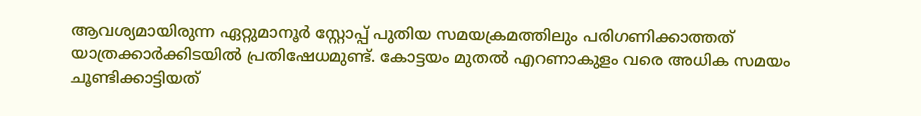ആവശ്യമായിരുന്ന ഏറ്റുമാനൂർ സ്റ്റോപ്പ്‌ പുതിയ സമയക്രമത്തിലും പരിഗണിക്കാത്തത് യാത്രക്കാർക്കിടയിൽ പ്രതിഷേധമുണ്ട്. കോട്ടയം മുതൽ എറണാകുളം വരെ അധിക സമയം ചൂണ്ടിക്കാട്ടിയത്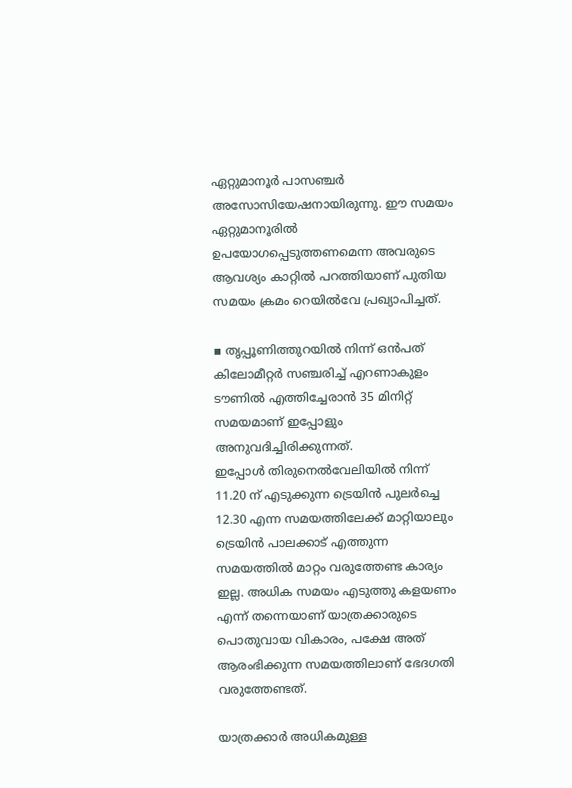ഏറ്റുമാനൂർ പാസഞ്ചർ അസോസിയേഷനായിരുന്നു. ഈ സമയം ഏറ്റുമാനൂരിൽ ഉപയോഗപ്പെടുത്തണമെന്ന അവരുടെ ആവശ്യം കാറ്റിൽ പറത്തിയാണ് പുതിയ സമയം ക്രമം റെയിൽവേ പ്രഖ്യാപിച്ചത്.

▪ തൃപ്പൂണിത്തുറയിൽ നിന്ന് ഒൻപത് കിലോമീറ്റർ സഞ്ചരിച്ച് എറണാകുളം ടൗണിൽ എത്തിച്ചേരാൻ 35 മിനിറ്റ് സമയമാണ് ഇപ്പോളും അനുവദിച്ചിരിക്കുന്നത്.
ഇപ്പോൾ തിരുനെൽവേലിയിൽ നിന്ന് 11.20 ന് എടുക്കുന്ന ട്രെയിൻ പുലർച്ചെ 12.30 എന്ന സമയത്തിലേക്ക് മാറ്റിയാലും ട്രെയിൻ പാലക്കാട് എത്തുന്ന സമയത്തിൽ മാറ്റം വരുത്തേണ്ട കാര്യം ഇല്ല. അധിക സമയം എടുത്തു കളയണം എന്ന് തന്നെയാണ് യാത്രക്കാരുടെ പൊതുവായ വികാരം, പക്ഷേ അത് ആരംഭിക്കുന്ന സമയത്തിലാണ് ഭേദഗതി വരുത്തേണ്ടത്.

യാത്രക്കാർ അധികമുള്ള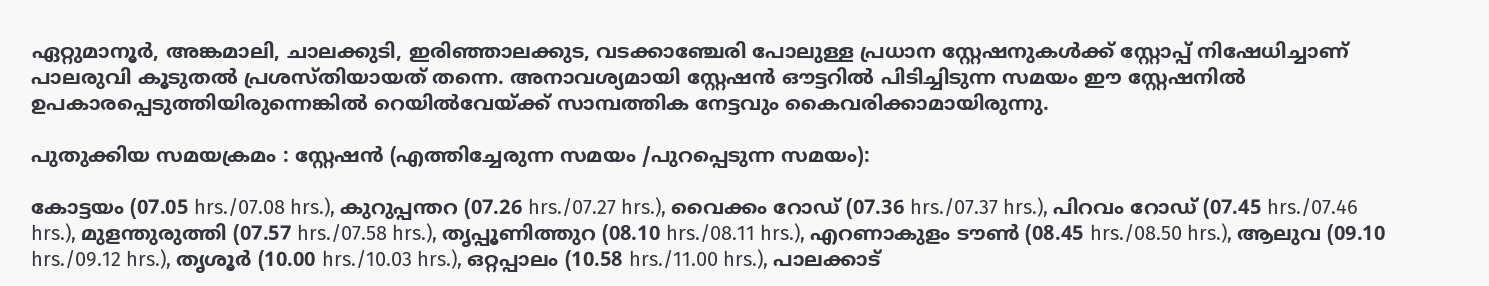ഏറ്റുമാനൂർ, അങ്കമാലി, ചാലക്കുടി, ഇരിഞ്ഞാലക്കുട, വടക്കാഞ്ചേരി പോലുള്ള പ്രധാന സ്റ്റേഷനുകൾക്ക് സ്റ്റോപ്പ്‌ നിഷേധിച്ചാണ് പാലരുവി കൂടുതൽ പ്രശസ്തിയായത് തന്നെ. അനാവശ്യമായി സ്റ്റേഷൻ ഔട്ടറിൽ പിടിച്ചിടുന്ന സമയം ഈ സ്റ്റേഷനിൽ ഉപകാരപ്പെടുത്തിയിരുന്നെങ്കിൽ റെയിൽവേയ്ക്ക് സാമ്പത്തിക നേട്ടവും കൈവരിക്കാമായിരുന്നു.

പുതുക്കിയ സമയക്രമം : സ്റ്റേഷൻ (എത്തിച്ചേരുന്ന സമയം /പുറപ്പെടുന്ന സമയം):

കോട്ടയം (07.05 hrs./07.08 hrs.), കുറുപ്പന്തറ (07.26 hrs./07.27 hrs.), വൈക്കം റോഡ് (07.36 hrs./07.37 hrs.), പിറവം റോഡ് (07.45 hrs./07.46 hrs.), മുളന്തുരുത്തി (07.57 hrs./07.58 hrs.), തൃപ്പൂണിത്തുറ (08.10 hrs./08.11 hrs.), എറണാകുളം ടൗൺ (08.45 hrs./08.50 hrs.), ആലുവ (09.10 hrs./09.12 hrs.), തൃശൂർ (10.00 hrs./10.03 hrs.), ഒറ്റപ്പാലം (10.58 hrs./11.00 hrs.), പാലക്കാട്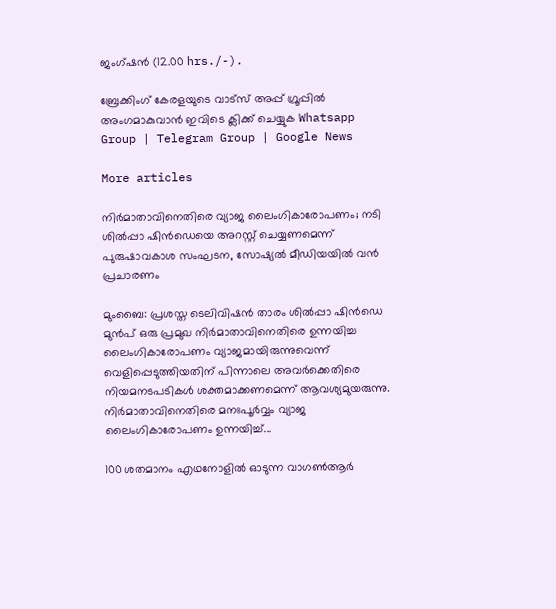ജംഗ്ഷൻ (12.00 hrs./-).

ബ്രേക്കിംഗ് കേരളയുടെ വാട്സ് അപ്പ് ഗ്രൂപ്പിൽ അംഗമാകുവാൻ ഇവിടെ ക്ലിക്ക് ചെയ്യുക Whatsapp Group | Telegram Group | Google News

More articles

നിർമാതാവിനെതിരെ വ്യാജ ലൈംഗികാരോപണം; നടി ശിൽപ്പാ ഷിൻഡെയെ അറസ്റ്റ് ചെയ്യണമെന്ന് പുരുഷാവകാശ സംഘടന, സോഷ്യൽ മീഡിയയിൽ വൻ പ്രചാരണം

മുംബൈ: പ്രശസ്ത ടെലിവിഷൻ താരം ശിൽപ്പാ ഷിൻഡെ മുൻപ് ഒരു പ്രമുഖ നിർമാതാവിനെതിരെ ഉന്നയിച്ച ലൈംഗികാരോപണം വ്യാജമായിരുന്നുവെന്ന് വെളിപ്പെടുത്തിയതിന് പിന്നാലെ അവർക്കെതിരെ നിയമനടപടികൾ ശക്തമാക്കണമെന്ന് ആവശ്യമുയരുന്നു. നിർമാതാവിനെതിരെ മനഃപൂർവ്വം വ്യാജ ലൈംഗികാരോപണം ഉന്നയിച്ച്...

100 ശതമാനം എഥനോളിൽ ഓടുന്ന വാഗൺആർ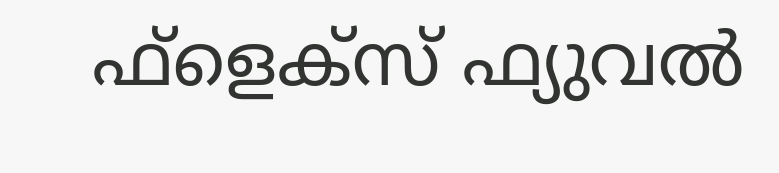ഫ്ളെക്സ് ഫ്യുവൽ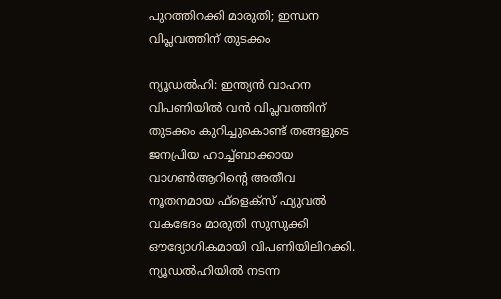പുറത്തിറക്കി മാരുതി; ഇന്ധന വിപ്ലവത്തിന് തുടക്കം

ന്യൂഡൽഹി: ഇന്ത്യൻ വാഹന വിപണിയിൽ വൻ വിപ്ലവത്തിന് തുടക്കം കുറിച്ചുകൊണ്ട് തങ്ങളുടെ ജനപ്രിയ ഹാച്ച്ബാക്കായ വാഗൺആറിന്റെ അതീവ നൂതനമായ ഫ്‌ളെക്‌സ് ഫ്യുവൽ വകഭേദം മാരുതി സുസുക്കി ഔദ്യോഗികമായി വിപണിയിലിറക്കി. ന്യൂഡൽഹിയിൽ നടന്ന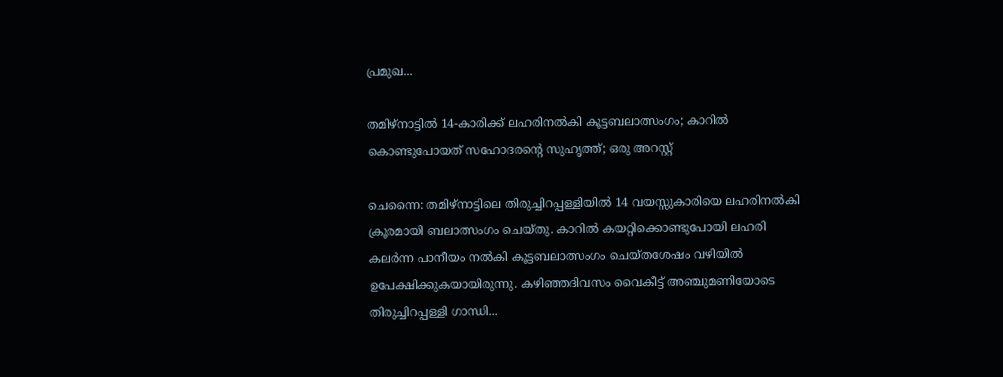പ്രമുഖ...

തമിഴ്നാട്ടിൽ 14-കാരിക്ക് ലഹരിനൽകി കൂട്ടബലാത്സംഗം; കാറിൽ കൊണ്ടുപോയത് സഹോദരന്റെ സുഹൃത്ത്; ഒരു അറസ്റ്റ്

ചെന്നൈ: തമിഴ്നാട്ടിലെ തിരുച്ചിറപ്പള്ളിയിൽ 14 വയസ്സുകാരിയെ ലഹരിനൽകി ക്രൂരമായി ബലാത്സംഗം ചെയ്തു. കാറിൽ കയറ്റിക്കൊണ്ടുപോയി ലഹരി കലർന്ന പാനീയം നൽകി കൂട്ടബലാത്സംഗം ചെയ്തശേഷം വഴിയിൽ ഉപേക്ഷിക്കുകയായിരുന്നു. കഴിഞ്ഞദിവസം വൈകീട്ട് അഞ്ചുമണിയോടെ തിരുച്ചിറപ്പള്ളി ഗാന്ധി...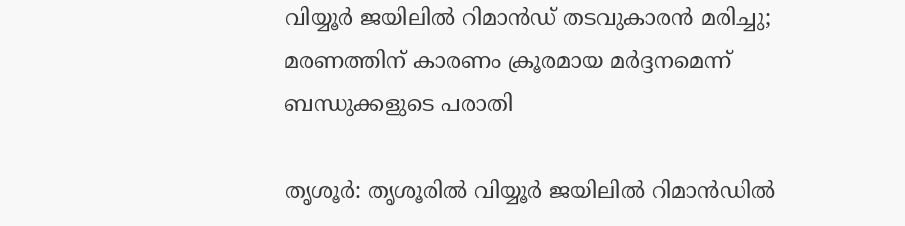വിയ്യൂർ ജയിലിൽ റിമാൻഡ് തടവുകാരൻ മരിച്ചു; മരണത്തിന് കാരണം ക്രൂരമായ മർദ്ദനമെന്ന് ബന്ധുക്കളുടെ പരാതി

തൃശൂർ: തൃശൂരിൽ വിയ്യൂർ ജയിലിൽ റിമാൻഡിൽ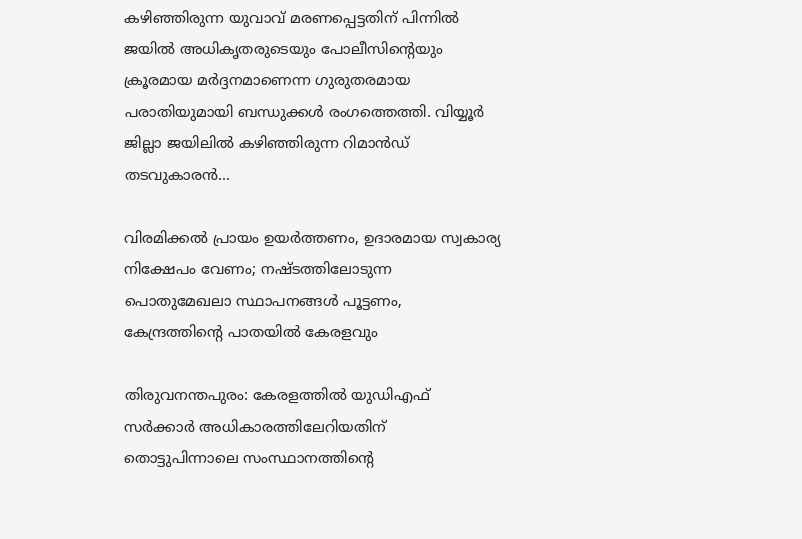കഴിഞ്ഞിരുന്ന യുവാവ് മരണപ്പെട്ടതിന് പിന്നിൽ ജയിൽ അധികൃതരുടെയും പോലീസിന്റെയും ക്രൂരമായ മർദ്ദനമാണെന്ന ഗുരുതരമായ പരാതിയുമായി ബന്ധുക്കൾ രംഗത്തെത്തി. വിയ്യൂർ ജില്ലാ ജയിലിൽ കഴിഞ്ഞിരുന്ന റിമാൻഡ് തടവുകാരൻ...

വിരമിക്കൽ പ്രായം ഉയർത്തണം, ഉദാരമായ സ്വകാര്യ നിക്ഷേപം വേണം; നഷ്ടത്തിലോടുന്ന പൊതുമേഖലാ സ്ഥാപനങ്ങള്‍ പൂട്ടണം, കേന്ദ്രത്തിന്റെ പാതയില്‍ കേരളവും

തിരുവനന്തപുരം: കേരളത്തിൽ യുഡിഎഫ് സർക്കാർ അധികാരത്തിലേറിയതിന് തൊട്ടുപിന്നാലെ സംസ്ഥാനത്തിന്റെ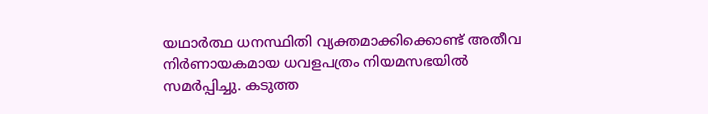യഥാർത്ഥ ധനസ്ഥിതി വ്യക്തമാക്കിക്കൊണ്ട് അതീവ നിർണായകമായ ധവളപത്രം നിയമസഭയിൽ സമർപ്പിച്ചു. കടുത്ത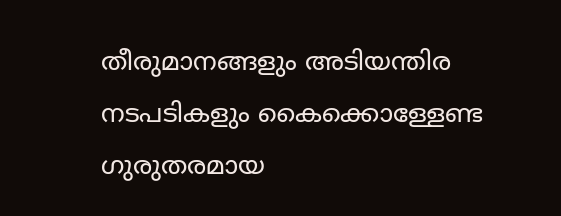തീരുമാനങ്ങളും അടിയന്തിര നടപടികളും കൈക്കൊള്ളേണ്ട ഗുരുതരമായ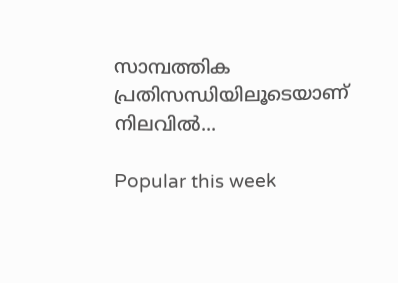സാമ്പത്തിക പ്രതിസന്ധിയിലൂടെയാണ് നിലവിൽ...

Popular this week